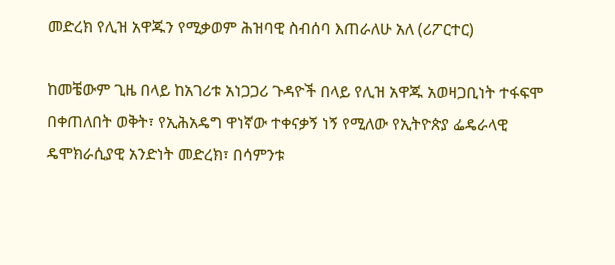መድረክ የሊዝ አዋጁን የሚቃወም ሕዝባዊ ስብሰባ እጠራለሁ አለ (ሪፖርተር)

ከመቼውም ጊዜ በላይ ከአገሪቱ አነጋጋሪ ጉዳዮች በላይ የሊዝ አዋጁ አወዛጋቢነት ተፋፍሞ በቀጠለበት ወቅት፣ የኢሕአዴግ ዋነኛው ተቀናቃኝ ነኝ የሚለው የኢትዮጵያ ፌዴራላዊ ዴሞክራሲያዊ አንድነት መድረክ፣ በሳምንቱ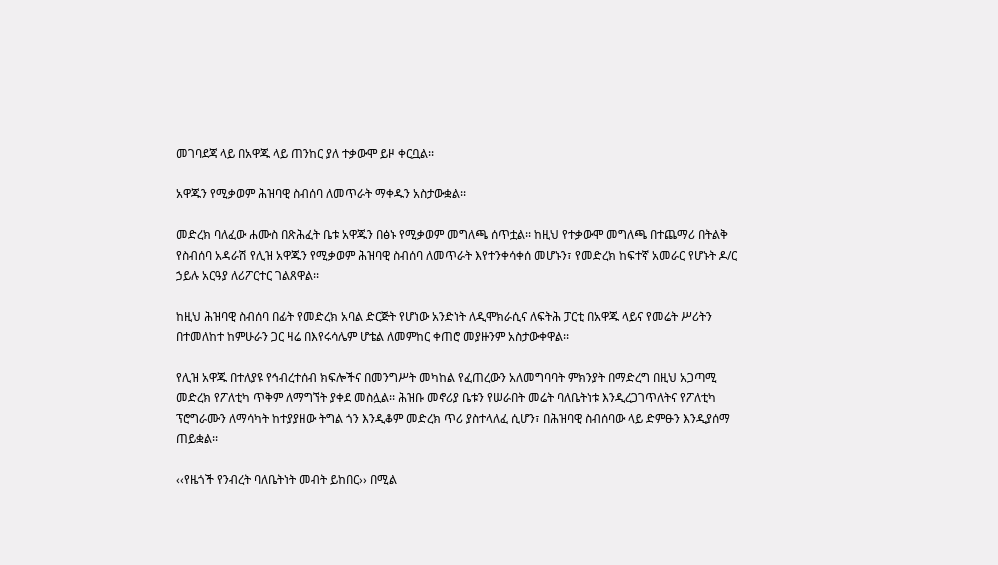መገባደጃ ላይ በአዋጁ ላይ ጠንከር ያለ ተቃውሞ ይዞ ቀርቧል፡፡

አዋጁን የሚቃወም ሕዝባዊ ስብሰባ ለመጥራት ማቀዱን አስታውቋል፡፡

መድረክ ባለፈው ሐሙስ በጽሕፈት ቤቱ አዋጁን በፅኑ የሚቃወም መግለጫ ሰጥቷል፡፡ ከዚህ የተቃውሞ መግለጫ በተጨማሪ በትልቅ የስብሰባ አዳራሽ የሊዝ አዋጁን የሚቃወም ሕዝባዊ ስብሰባ ለመጥራት እየተንቀሳቀሰ መሆኑን፣ የመድረክ ከፍተኛ አመራር የሆኑት ዶ/ር ኃይሉ አርዓያ ለሪፖርተር ገልጸዋል፡፡

ከዚህ ሕዝባዊ ስብሰባ በፊት የመድረክ አባል ድርጅት የሆነው አንድነት ለዲሞክራሲና ለፍትሕ ፓርቲ በአዋጁ ላይና የመሬት ሥሪትን በተመለከተ ከምሁራን ጋር ዛሬ በእየሩሳሌም ሆቴል ለመምከር ቀጠሮ መያዙንም አስታውቀዋል፡፡

የሊዝ አዋጁ በተለያዩ የኅብረተሰብ ክፍሎችና በመንግሥት መካከል የፈጠረውን አለመግባባት ምክንያት በማድረግ በዚህ አጋጣሚ መድረክ የፖለቲካ ጥቅም ለማግኘት ያቀደ መስሏል፡፡ ሕዝቡ መኖሪያ ቤቱን የሠራበት መሬት ባለቤትነቱ እንዲረጋገጥለትና የፖለቲካ ፕሮግራሙን ለማሳካት ከተያያዘው ትግል ጎን እንዲቆም መድረክ ጥሪ ያስተላለፈ ሲሆን፣ በሕዝባዊ ስብሰባው ላይ ድምፁን እንዲያሰማ ጠይቋል፡፡

‹‹የዜጎች የንብረት ባለቤትነት መብት ይከበር›› በሚል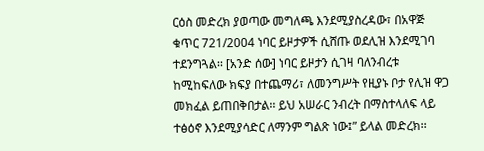ርዕስ መድረክ ያወጣው መግለጫ እንደሚያስረዳው፣ በአዋጅ ቁጥር 721/2004 ነባር ይዞታዎች ሲሸጡ ወደሊዝ እንደሚገባ ተደንግጓል፡፡ [አንድ ሰው] ነባር ይዞታን ሲገዛ ባለንብረቱ ከሚከፍለው ክፍያ በተጨማሪ፣ ለመንግሥት የዚያኑ ቦታ የሊዝ ዋጋ መክፈል ይጠበቅበታል፡፡ ይህ አሠራር ንብረት በማስተላለፍ ላይ ተፅዕኖ እንደሚያሳድር ለማንም ግልጽ ነው፤” ይላል መድረክ፡፡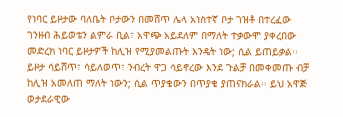የነባር ይዞታው ባለቤት ቦታውን በመሸጥ ሌላ አነስተኛ ቦታ ገዝቶ በተረፈው ገንዘብ ሕይወቴን ልምራ ቢል፣ አዋጭ አይደለም በማለት ተቃውሞ ያቀረበው መድረክ ነባር ይዞታዎች ከሊዝ የሚያመልጡት እንዴት ነው; ሲል ይጠይቃል፡፡ ይዞታ ሳይሸጥ፣ ሳይለወጥ፣ ንብረት ዋጋ ሳይኖረው እንደ ጉልቻ በመቀመጡ ብቻ ከሊዝ አመለጠ ማለት ነውን; ሲል ጥያቄውን በጥያቄ ያጠናክራል፡፡ ይህ አዋጅ ወታደራዊው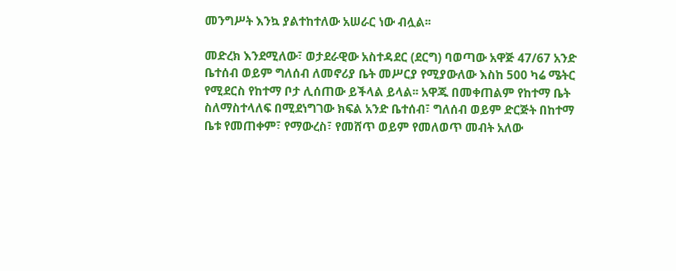መንግሥት እንኳ ያልተከተለው አሠራር ነው ብሏል፡፡

መድረክ እንደሚለው፣ ወታደራዊው አስተዳደር (ደርግ) ባወጣው አዋጅ 47/67 አንድ ቤተሰብ ወይም ግለሰብ ለመኖሪያ ቤት መሥርያ የሚያውለው እስከ 500 ካሬ ሜትር የሚደርስ የከተማ ቦታ ሊሰጠው ይችላል ይላል፡፡ አዋጁ በመቀጠልም የከተማ ቤት ስለማስተላለፍ በሚደነግገው ክፍል አንድ ቤተሰብ፣ ግለሰብ ወይም ድርጅት በከተማ ቤቱ የመጠቀም፣ የማውረስ፣ የመሸጥ ወይም የመለወጥ መብት አለው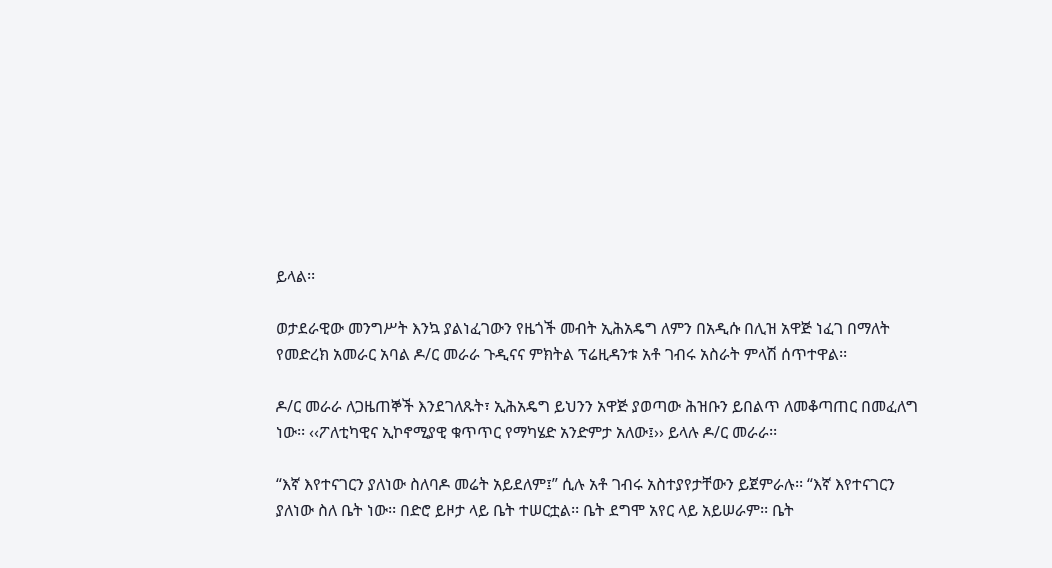ይላል፡፡

ወታደራዊው መንግሥት እንኳ ያልነፈገውን የዜጎች መብት ኢሕአዴግ ለምን በአዲሱ በሊዝ አዋጅ ነፈገ በማለት የመድረክ አመራር አባል ዶ/ር መራራ ጉዲናና ምክትል ፕሬዚዳንቱ አቶ ገብሩ አስራት ምላሽ ሰጥተዋል፡፡

ዶ/ር መራራ ለጋዜጠኞች እንደገለጹት፣ ኢሕአዴግ ይህንን አዋጅ ያወጣው ሕዝቡን ይበልጥ ለመቆጣጠር በመፈለግ ነው፡፡ ‹‹ፖለቲካዊና ኢኮኖሚያዊ ቁጥጥር የማካሄድ አንድምታ አለው፤›› ይላሉ ዶ/ር መራራ፡፡

“እኛ እየተናገርን ያለነው ስለባዶ መሬት አይደለም፤” ሲሉ አቶ ገብሩ አስተያየታቸውን ይጀምራሉ፡፡ “እኛ እየተናገርን ያለነው ስለ ቤት ነው፡፡ በድሮ ይዞታ ላይ ቤት ተሠርቷል፡፡ ቤት ደግሞ አየር ላይ አይሠራም፡፡ ቤት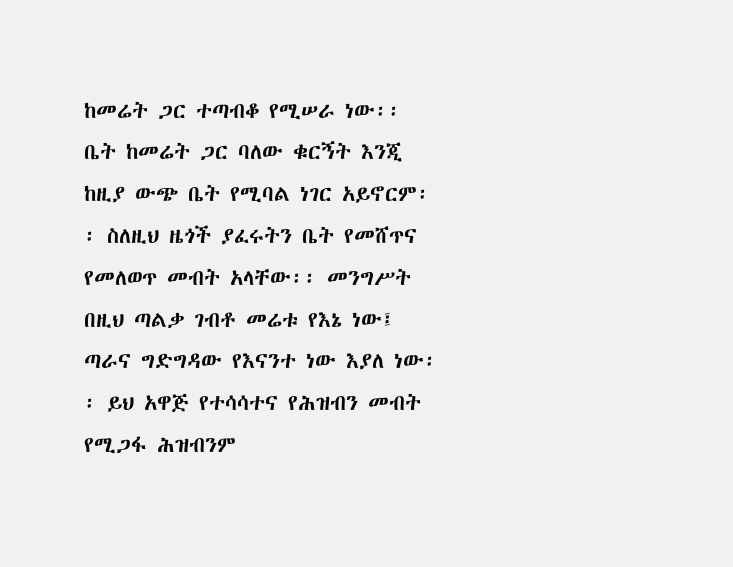ከመሬት ጋር ተጣብቆ የሚሠራ ነው፡፡ ቤት ከመሬት ጋር ባለው ቁርኝት እንጂ ከዚያ ውጭ ቤት የሚባል ነገር አይኖርም፡፡ ስለዚህ ዜጎች ያፈሩትን ቤት የመሸጥና የመለወጥ መብት አላቸው፡፡ መንግሥት በዚህ ጣልቃ ገብቶ መሬቱ የእኔ ነው፤ ጣራና ግድግዳው የእናንተ ነው እያለ ነው፡፡ ይህ አዋጅ የተሳሳተና የሕዝብን መብት የሚጋፋ ሕዝብንም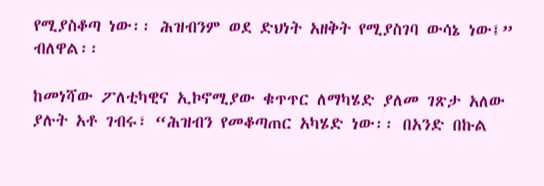የሚያስቆጣ ነው፡፡ ሕዝብንም ወደ ድህነት አዘቅት የሚያስገባ ውሳኔ ነው፤” ብለዋል፡፡

ከመነሻው ፖለቲካዊና ኢኮኖሚያው ቁጥጥር ለማካሄድ ያለመ ገጽታ አለው ያሉት አቶ ገብሩ፣ “ሕዝብን የመቆጣጠር አካሄድ ነው፡፡ በአንድ በኩል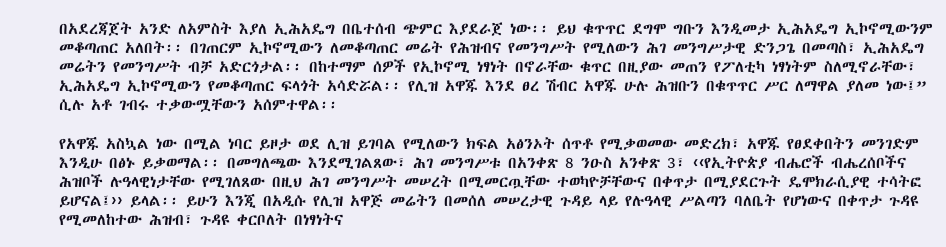በአደረጃጀት አንድ ለአምስት እያለ ኢሕአዴግ በቤተሰብ ጭምር እያደራጀ ነው፡፡ ይህ ቁጥጥር ደግሞ ግቡን እንዲመታ ኢሕአዴግ ኢኮኖሚውንም መቆጣጠር አለበት፡፡ በገጠርም ኢኮኖሚውን ለመቆጣጠር መሬት የሕዝብና የመንግሥት የሚለውን ሕገ መንግሥታዊ ድንጋጌ በመጣስ፣ ኢሕአዴግ መሬትን የመንግሥት ብቻ አድርጎታል፡፡ በከተማም ሰዎች የኢኮኖሚ ነፃነት በኖራቸው ቁጥር በዚያው መጠን የፖለቲካ ነፃነትም ስለሚኖራቸው፣ ኢሕአዴግ ኢኮኖሚውን የመቆጣጠር ፍላጎት አሳድሯል፡፡ የሊዝ አዋጁ እንደ ፀረ ሽብር አዋጁ ሁሉ ሕዝቡን በቁጥጥር ሥር ለማዋል ያለመ ነው፤” ሲሉ አቶ ገብሩ ተቃውሟቸውን አሰምተዋል፡፡

የአዋጁ አስኳል ነው በሚል ነባር ይዞታ ወደ ሊዝ ይገባል የሚለውን ክፍል አፅንኦት ሰጥቶ የሚቃወመው መድረክ፣ አዋጁ የፀደቀበትን መንገድም እንዲሁ በፅኑ ይቃወማል፡፡ በመግለጫው እንደሚገልጸው፣ ሕገ መንግሥቱ በአንቀጽ 8 ንዑስ አንቀጽ 3፣ ‹‹የኢትዮጵያ ብሔሮች ብሔረሰቦችና ሕዝቦች ሉዓላዊነታቸው የሚገለጸው በዚህ ሕገ መንግሥት መሠረት በሚመርጧቸው ተወካዮቻቸውና በቀጥታ በሚያደርጉት ዴሞክራሲያዊ ተሳትፎ ይሆናል፤›› ይላል፡፡ ይሁን እንጂ በአዲሱ የሊዝ አዋጅ መሬትን በመሰለ መሠረታዊ ጉዳይ ላይ የሉዓላዊ ሥልጣን ባለቤት የሆነውና በቀጥታ ጉዳዩ የሚመለከተው ሕዝብ፣ ጉዳዩ ቀርቦለት በነፃነትና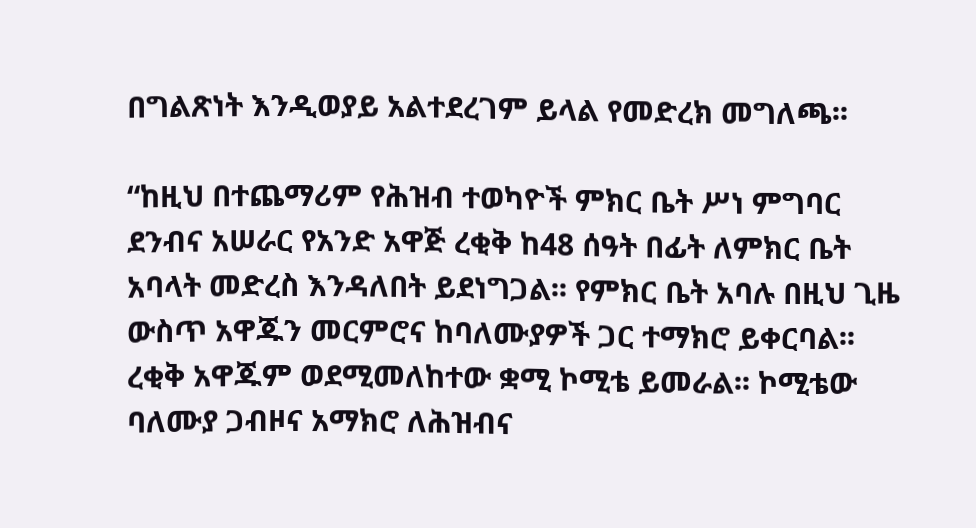በግልጽነት እንዲወያይ አልተደረገም ይላል የመድረክ መግለጫ፡፡

“ከዚህ በተጨማሪም የሕዝብ ተወካዮች ምክር ቤት ሥነ ምግባር ደንብና አሠራር የአንድ አዋጅ ረቂቅ ከ48 ሰዓት በፊት ለምክር ቤት አባላት መድረስ እንዳለበት ይደነግጋል፡፡ የምክር ቤት አባሉ በዚህ ጊዜ ውስጥ አዋጁን መርምሮና ከባለሙያዎች ጋር ተማክሮ ይቀርባል፡፡ ረቂቅ አዋጁም ወደሚመለከተው ቋሚ ኮሚቴ ይመራል፡፡ ኮሚቴው ባለሙያ ጋብዞና አማክሮ ለሕዝብና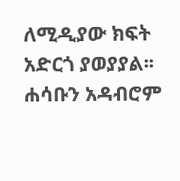ለሚዲያው ክፍት አድርጎ ያወያያል፡፡
ሐሳቡን አዳብሮም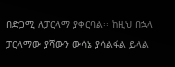በድጋሚ ለፓርላማ ያቀርባል፡፡ ከዚህ በኋላ ፓርላማው ያሻውን ውሳኔ ያሳልፋል ይላል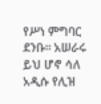የሥነ ምግባር ደንቡ፡፡ አሠራሩ ይህ ሆኖ ሳለ አዲሱ የሊዝ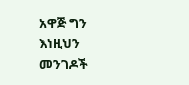አዋጅ ግን እነዚህን መንገዶች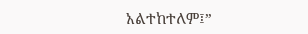አልተከተለም፤”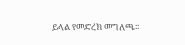ይላል የመድረክ መግለጫ፡፡